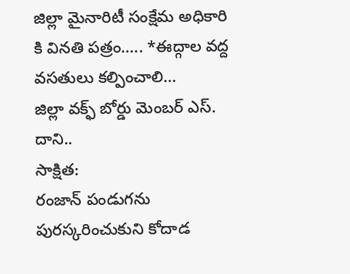జిల్లా మైనారిటీ సంక్షేమ అధికారి కి వినతి పత్రం….. *ఈద్గాల వద్ద వసతులు కల్పించాలి…
జిల్లా వక్ఫ్ బోర్డు మెంబర్ ఎస్. దాని..
సాక్షిత:
రంజాన్ పండుగను పురస్కరించుకుని కోదాడ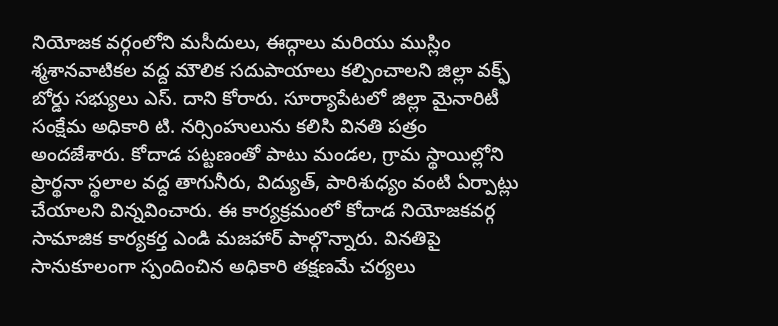నియోజక వర్గంలోని మసీదులు, ఈద్గాలు మరియు ముస్లిం శ్మశానవాటికల వద్ద మౌలిక సదుపాయాలు కల్పించాలని జిల్లా వక్ఫ్ బోర్డు సభ్యులు ఎస్. దాని కోరారు. సూర్యాపేటలో జిల్లా మైనారిటీ సంక్షేమ అధికారి టి. నర్సింహులును కలిసి వినతి పత్రం అందజేశారు. కోదాడ పట్టణంతో పాటు మండల, గ్రామ స్థాయిల్లోని ప్రార్థనా స్థలాల వద్ద తాగునీరు, విద్యుత్, పారిశుధ్యం వంటి ఏర్పాట్లు చేయాలని విన్నవించారు. ఈ కార్యక్రమంలో కోదాడ నియోజకవర్గ సామాజిక కార్యకర్త ఎండి మజహార్ పాల్గొన్నారు. వినతిపై సానుకూలంగా స్పందించిన అధికారి తక్షణమే చర్యలు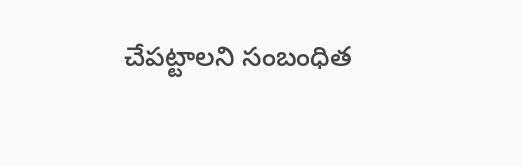చేపట్టాలని సంబంధిత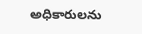అధికారులను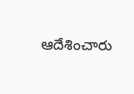ఆదేశించారు